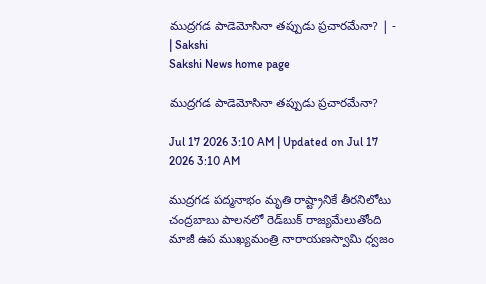ముద్రగడ పాడెమోసినా తప్పుడు ప్రచారమేనా? | - | Sakshi
Sakshi News home page

ముద్రగడ పాడెమోసినా తప్పుడు ప్రచారమేనా?

Jul 17 2026 3:10 AM | Updated on Jul 17 2026 3:10 AM

ముద్రగడ పద్మనాభం మృతి రాష్ట్రానికే తీరనిలోటు చంద్రబాబు పాలనలో రెడ్‌బుక్‌ రాజ్యమేలుతోంది మాజీ ఉప ముఖ్యమంత్రి నారాయణస్వామి ధ్వజం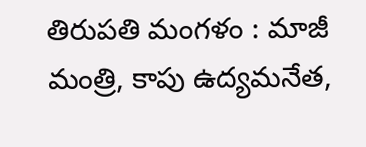తిరుపతి మంగళం : మాజీ మంత్రి, కాపు ఉద్యమనేత,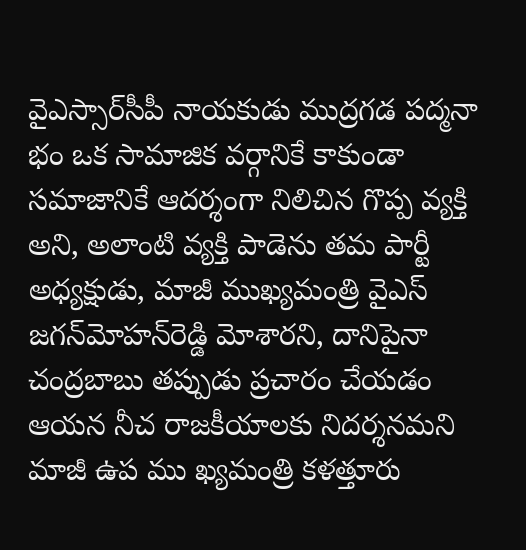వైఎస్సార్‌సీపీ నాయకుడు ముద్రగడ పద్మనా భం ఒక సామాజిక వర్గానికే కాకుండా సమాజానికే ఆదర్శంగా నిలిచిన గొప్ప వ్యక్తి అని, అలాంటి వ్యక్తి పాడెను తమ పార్టీ అధ్యక్షుడు, మాజీ ముఖ్యమంత్రి వైఎస్‌ జగన్‌మోహన్‌రెడ్డి మోశారని, దానిపైనా చంద్రబాబు తప్పుడు ప్రచారం చేయడం ఆయన నీచ రాజకీయాలకు నిదర్శనమని మాజీ ఉప ము ఖ్యమంత్రి కళత్తూరు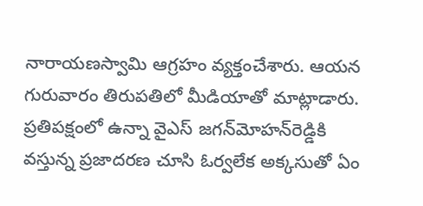నారాయణస్వామి ఆగ్రహం వ్యక్తంచేశారు. ఆయన గురువారం తిరుపతిలో మీడియాతో మాట్లాడారు. ప్రతిపక్షంలో ఉన్నా వైఎస్‌ జగన్‌మోహన్‌రెడ్డికి వస్తున్న ప్రజాదరణ చూసి ఓర్వలేక అక్కసుతో ఏం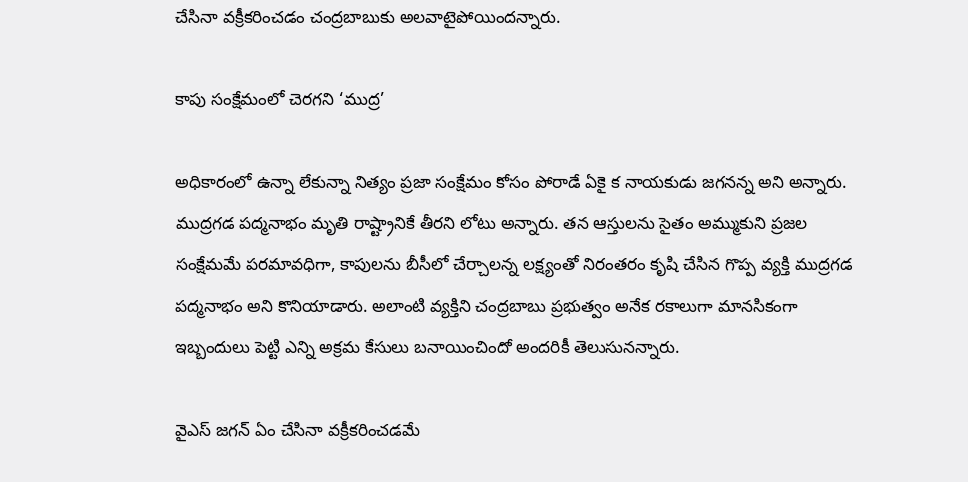చేసినా వక్రీకరించడం చంద్రబాబుకు అలవాటైపోయిందన్నారు.

కాపు సంక్షేమంలో చెరగని ‘ముద్ర’

అధికారంలో ఉన్నా లేకున్నా నిత్యం ప్రజా సంక్షేమం కోసం పోరాడే ఏకై క నాయకుడు జగనన్న అని అన్నారు. ముద్రగడ పద్మనాభం మృతి రాష్ట్రానికే తీరని లోటు అన్నారు. తన ఆస్తులను సైతం అమ్ముకుని ప్రజల సంక్షేమమే పరమావధిగా, కాపులను బీసీలో చేర్చాలన్న లక్ష్యంతో నిరంతరం కృషి చేసిన గొప్ప వ్యక్తి ముద్రగడ పద్మనాభం అని కొనియాడారు. అలాంటి వ్యక్తిని చంద్రబాబు ప్రభుత్వం అనేక రకాలుగా మానసికంగా ఇబ్బందులు పెట్టి ఎన్ని అక్రమ కేసులు బనాయించిందో అందరికీ తెలుసునన్నారు.

వైఎస్‌ జగన్‌ ఏం చేసినా వక్రీకరించడమే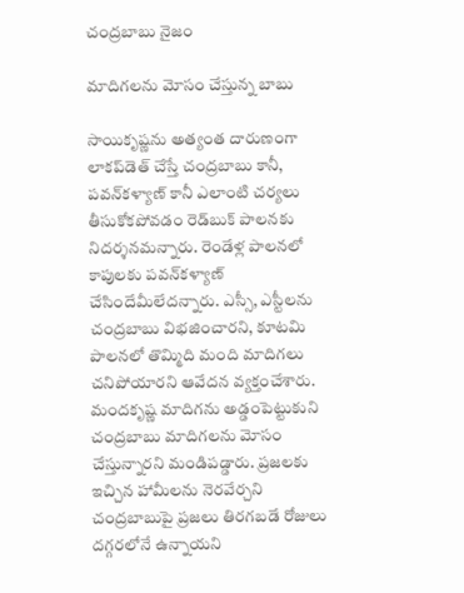చంద్రబాబు నైజం

మాదిగలను మోసం చేస్తున్న బాబు

సాయికృష్ణను అత్యంత దారుణంగా లాకప్‌డెత్‌ చేస్తే చంద్రబాబు కానీ, పవన్‌కళ్యాణ్‌ కానీ ఎలాంటి చర్యలు తీసుకోకపోవడం రెడ్‌బుక్‌ పాలనకు నిదర్శనమన్నారు. రెండేళ్ల పాలనలో కాపులకు పవన్‌కళ్యాణ్‌ చేసిందేమీలేదన్నారు. ఎస్సీ, ఎస్టీలను చంద్రబాబు విభజించారని, కూటమి పాలనలో తొమ్మిది మంది మాదిగలు చనిపోయారని ఆవేదన వ్యక్తంచేశారు. మందకృష్ణ మాదిగను అడ్డంపెట్టుకుని చంద్రబాబు మాదిగలను మోసం చేస్తున్నారని మండిపడ్డారు. ప్రజలకు ఇచ్చిన హామీలను నెరవేర్చని చంద్రబాబుపై ప్రజలు తిరగబడే రోజులు దగ్గరలోనే ఉన్నాయని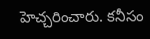హెచ్చరించారు. కనీసం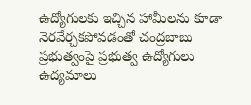ఉద్యోగులకు ఇచ్చిన హామీలను కూడా నెరవేర్చకపోవడంతో చంద్రబాబు ప్రభుత్వంపై ప్రభుత్వ ఉద్యోగులు ఉద్యమాలు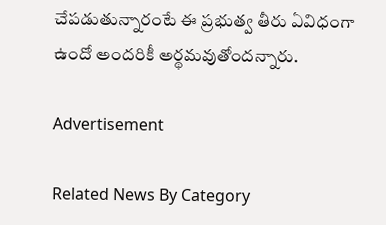చేపడుతున్నారంటే ఈ ప్రభుత్వ తీరు ఏవిధంగా ఉందో అందరికీ అర్థమవుతోందన్నారు.

Advertisement

Related News By Category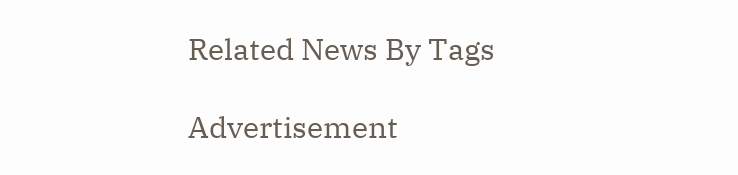Related News By Tags

Advertisement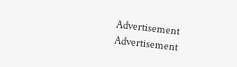Advertisement
Advertisement